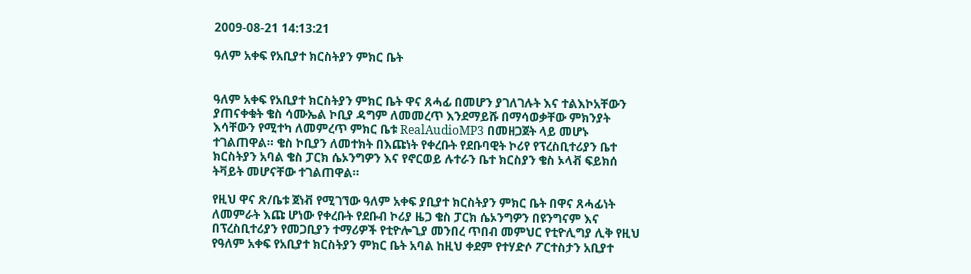2009-08-21 14:13:21

ዓለም አቀፍ የአቢያተ ክርስትያን ምክር ቤት


ዓለም አቀፍ የአቢያተ ክርስትያን ምክር ቤት ዋና ጸሓፊ በመሆን ያገለገሉት እና ተልእኮአቸውን ያጠናቀቁት ቄስ ሳሙኤል ኮቢያ ዳግም ለመመረጥ እንደማይሹ በማሳወቃቸው ምክንያት እሳቸውን የሚተካ ለመምረጥ ምክር ቤቱ RealAudioMP3 በመዘጋጀት ላይ መሆኑ ተገልጠዋል። ቄስ ኮቢያን ለመተክት በእጩነት የቀረቡት የደቡባዊት ኮሪየ የፕረስቢተሪያን ቤተ ክርስትያን አባል ቄስ ፓርክ ሴኦንግዎን እና የኖርወይ ሉተራን ቤተ ክርስያን ቄስ ኦላቭ ፍይክሰ ትቫይት መሆናቸው ተገልጠዋል።

የዚህ ዋና ጽ/ቤቱ ጀነቭ የሚገኘው ዓለም አቀፍ ያቢያተ ክርስትያን ምክር ቤት በዋና ጸሓፊነት ለመምራት እጩ ሆነው የቀረቡት የደቡብ ኮሪያ ዜጋ ቄስ ፓርክ ሴኦንግዎን በዩንግናም እና በፕረስቢተሪያን የመጋቢያን ተማሪዎች የቲዮሎጊያ መንበረ ጥበብ መምህር የቲዮሊግያ ሊቅ የዚህ የዓለም አቀፍ የአቢያተ ክርስትያን ምክር ቤት አባል ከዚህ ቀደም የተሃድሶ ፖርተስታን አቢያተ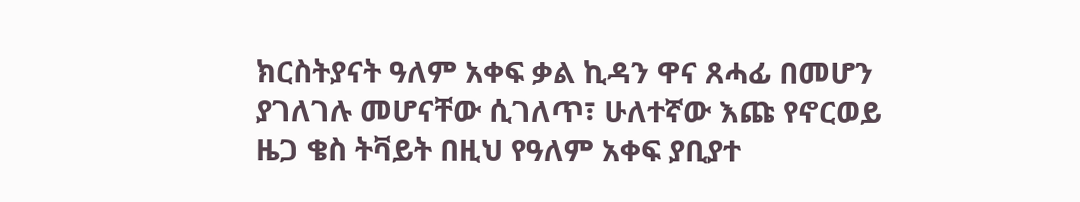ክርስትያናት ዓለም አቀፍ ቃል ኪዳን ዋና ጸሓፊ በመሆን ያገለገሉ መሆናቸው ሲገለጥ፣ ሁለተኛው እጩ የኖርወይ ዜጋ ቄስ ትቫይት በዚህ የዓለም አቀፍ ያቢያተ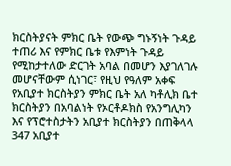ክርስትያናት ምክር ቤት የውጭ ግኑኝነት ጉዳይ ተጠሪ እና የምክር ቤቱ የእምነት ጉዳይ የሚከታተለው ድርገት አባል በመሆን እያገለገሉ መሆናቸውም ሲነገር፣ የዚህ የዓለም አቀፍ የአቢያተ ክርስትያን ምክር ቤት አለ ካቶሊክ ቤተ ክርስትያን በአባልነት የኦርቶዶክስ የአንግሊካን እና የፕሮተስታትን አቢያተ ክርስትያን በጠቅላላ 347 አቢያተ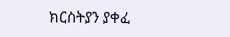ክርስትያን ያቀፈ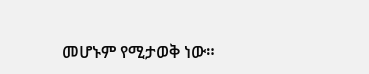መሆኑም የሚታወቅ ነው።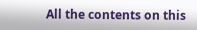All the contents on this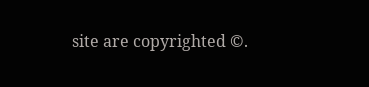site are copyrighted ©.